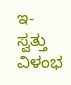ಇ- ಸ್ವತ್ತು ವಿಳಂಭ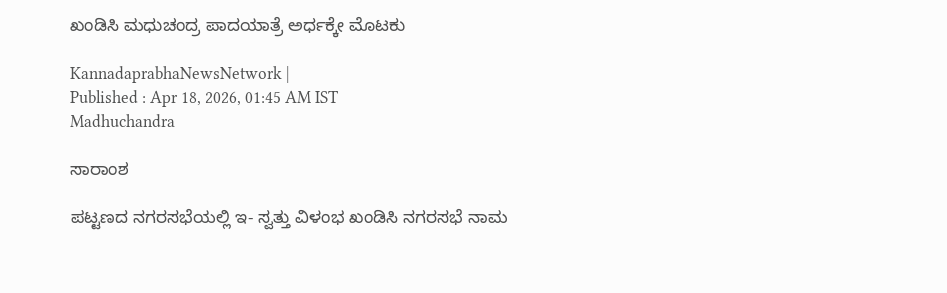ಖಂಡಿಸಿ ಮಧುಚಂದ್ರ ಪಾದಯಾತ್ರೆ ಅರ್ಧಕ್ಕೇ ಮೊಟಕು

KannadaprabhaNewsNetwork |
Published : Apr 18, 2026, 01:45 AM IST
Madhuchandra

ಸಾರಾಂಶ

ಪಟ್ಟಣದ ನಗರಸಭೆಯಲ್ಲಿ ಇ- ಸ್ವತ್ತು ವಿಳಂಭ ಖಂಡಿಸಿ ನಗರಸಭೆ ನಾಮ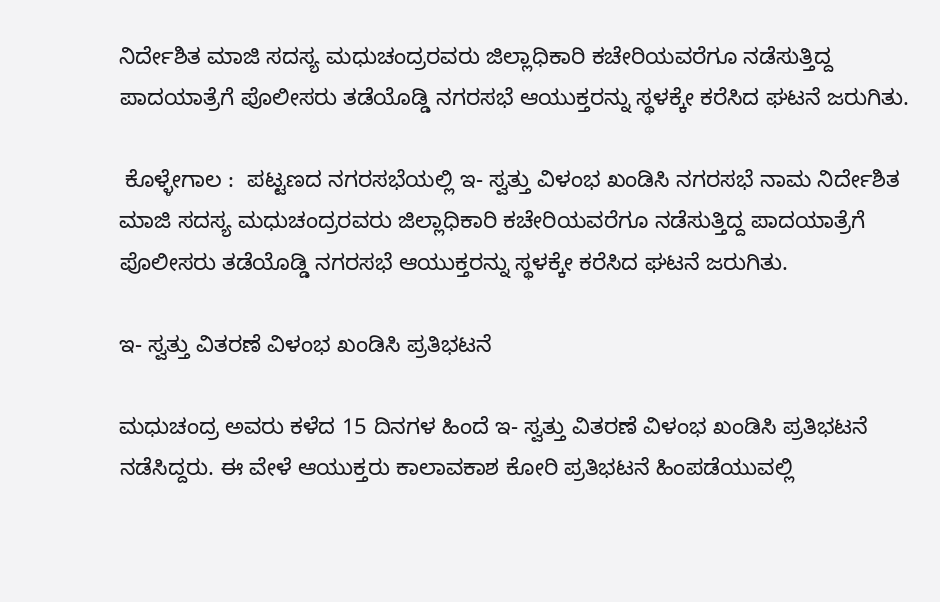ನಿರ್ದೇಶಿತ ಮಾಜಿ ಸದಸ್ಯ ಮಧುಚಂದ್ರರವರು ಜಿಲ್ಲಾಧಿಕಾರಿ ಕಚೇರಿಯವರೆಗೂ ನಡೆಸುತ್ತಿದ್ದ ಪಾದಯಾತ್ರೆಗೆ ಪೊಲೀಸರು ತಡೆಯೊಡ್ಡಿ ನಗರಸಭೆ ಆಯುಕ್ತರನ್ನು ಸ್ಥಳಕ್ಕೇ ಕರೆಸಿದ ಘಟನೆ ಜರುಗಿತು.

 ಕೊಳ್ಳೇಗಾಲ :  ಪಟ್ಟಣದ ನಗರಸಭೆಯಲ್ಲಿ ಇ- ಸ್ವತ್ತು ವಿಳಂಭ ಖಂಡಿಸಿ ನಗರಸಭೆ ನಾಮ ನಿರ್ದೇಶಿತ ಮಾಜಿ ಸದಸ್ಯ ಮಧುಚಂದ್ರರವರು ಜಿಲ್ಲಾಧಿಕಾರಿ ಕಚೇರಿಯವರೆಗೂ ನಡೆಸುತ್ತಿದ್ದ ಪಾದಯಾತ್ರೆಗೆ ಪೊಲೀಸರು ತಡೆಯೊಡ್ಡಿ ನಗರಸಭೆ ಆಯುಕ್ತರನ್ನು ಸ್ಥಳಕ್ಕೇ ಕರೆಸಿದ ಘಟನೆ ಜರುಗಿತು.

ಇ- ಸ್ವತ್ತು ವಿತರಣೆ ವಿಳಂಭ ಖಂಡಿಸಿ ಪ್ರತಿಭಟನೆ

ಮಧುಚಂದ್ರ ಅವರು ಕಳೆದ 15 ದಿನಗಳ ಹಿಂದೆ ಇ- ಸ್ವತ್ತು ವಿತರಣೆ ವಿಳಂಭ ಖಂಡಿಸಿ ಪ್ರತಿಭಟನೆ ನಡೆಸಿದ್ದರು. ಈ ವೇಳೆ ಆಯುಕ್ತರು ಕಾಲಾವಕಾಶ ಕೋರಿ ಪ್ರತಿಭಟನೆ ಹಿಂಪಡೆಯುವಲ್ಲಿ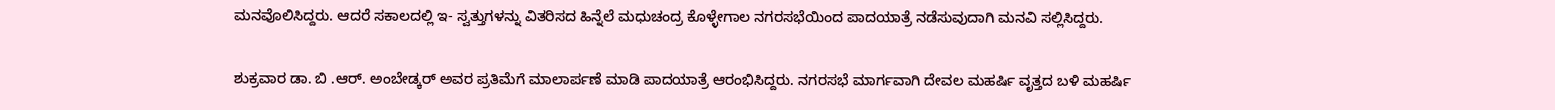ಮನವೊಲಿಸಿದ್ದರು. ಆದರೆ ಸಕಾಲದಲ್ಲಿ ಇ- ಸ್ವತ್ತುಗಳನ್ನು ವಿತರಿಸದ ಹಿನ್ನೆಲೆ ಮಧುಚಂದ್ರ ಕೊಳ್ಳೇಗಾಲ ನಗರಸಭೆಯಿಂದ ಪಾದಯಾತ್ರೆ ನಡೆಸುವುದಾಗಿ ಮನವಿ ಸಲ್ಲಿಸಿದ್ದರು.

ಶುಕ್ರವಾರ ಡಾ. ಬಿ .ಆರ್. ಅಂಬೇಡ್ಕರ್ ಅವರ ಪ್ರತಿಮೆಗೆ ಮಾಲಾರ್ಪಣೆ ಮಾಡಿ ಪಾದಯಾತ್ರೆ ಆರಂಭಿಸಿದ್ದರು. ನಗರಸಭೆ ಮಾರ್ಗವಾಗಿ ದೇವಲ ಮಹರ್ಷಿ ವೃತ್ತದ ಬಳಿ ಮಹರ್ಷಿ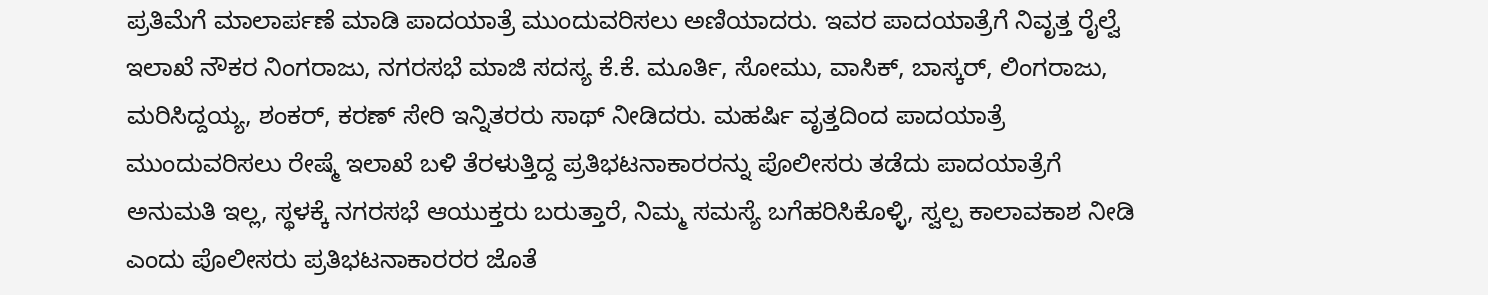ಪ್ರತಿಮೆಗೆ ಮಾಲಾರ್ಪಣೆ ಮಾಡಿ ಪಾದಯಾತ್ರೆ ಮುಂದುವರಿಸಲು ಅಣಿಯಾದರು. ಇವರ ಪಾದಯಾತ್ರೆಗೆ ನಿವೃತ್ತ ರೈಲ್ವೆ ಇಲಾಖೆ ನೌಕರ ನಿಂಗರಾಜು, ನಗರಸಭೆ ಮಾಜಿ ಸದಸ್ಯ ಕೆ.ಕೆ. ಮೂರ್ತಿ, ಸೋಮು, ವಾಸಿಕ್, ಬಾಸ್ಕರ್, ಲಿಂಗರಾಜು, ಮರಿಸಿದ್ದಯ್ಯ, ಶಂಕರ್, ಕರಣ್ ಸೇರಿ ಇನ್ನಿತರರು ಸಾಥ್ ನೀಡಿದರು. ಮಹರ್ಷಿ ವೃತ್ತದಿಂದ ಪಾದಯಾತ್ರೆ ಮುಂದುವರಿಸಲು ರೇಷ್ಮೆ ಇಲಾಖೆ ಬಳಿ ತೆರಳುತ್ತಿದ್ದ ಪ್ರತಿಭಟನಾಕಾರರನ್ನು ಪೊಲೀಸರು ತಡೆದು ಪಾದಯಾತ್ರೆಗೆ ಅನುಮತಿ ಇಲ್ಲ, ಸ್ಥಳಕ್ಕೆ ನಗರಸಭೆ ಆಯುಕ್ತರು ಬರುತ್ತಾರೆ, ನಿಮ್ಮ ಸಮಸ್ಯೆ ಬಗೆಹರಿಸಿಕೊಳ್ಳಿ, ಸ್ವಲ್ಪ ಕಾಲಾವಕಾಶ ನೀಡಿ ಎಂದು ಪೊಲೀಸರು ಪ್ರತಿಭಟನಾಕಾರರರ ಜೊತೆ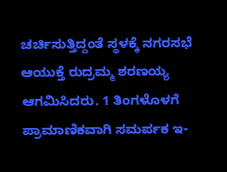ಚರ್ಚಿಸುತ್ತಿದ್ದಂತೆ ಸ್ಥಳಕ್ಕೆ ನಗರಸಭೆ ಆಯುಕ್ತೆ ರುದ್ರಮ್ಮ ಶರಣಯ್ಯ ಆಗಮಿಸಿದರು. 1 ತಿಂಗಳೊಳಗೆ ಪ್ರಾಮಾಣಿಕವಾಗಿ ಸಮರ್ಪಕ ಇ-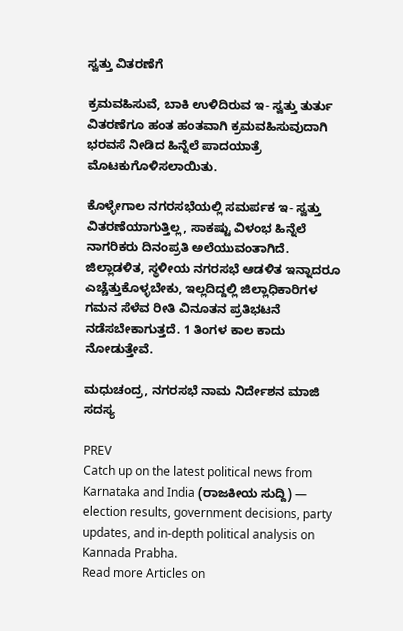ಸ್ವತ್ತು ವಿತರಣೆಗೆ

ಕ್ರಮವಹಿಸುವೆ, ಬಾಕಿ ಉಳಿದಿರುವ ಇ- ಸ್ವತ್ತು ತುರ್ತು ವಿತರಣೆಗೂ ಹಂತ ಹಂತವಾಗಿ ಕ್ರಮವಹಿಸುವುದಾಗಿ ಭರವಸೆ ನೀಡಿದ ಹಿನ್ನೆಲೆ ಪಾದಯಾತ್ರೆ ಮೊಟಕುಗೊಳಿಸಲಾಯಿತು.

ಕೊಳ್ಳೇಗಾಲ ನಗರಸಭೆಯಲ್ಲಿ ಸಮರ್ಪಕ ಇ- ಸ್ವತ್ತು ವಿತರಣೆಯಾಗುತ್ತಿಲ್ಲ, ಸಾಕಷ್ಟು ವಿಳಂಭ ಹಿನ್ನೆಲೆ ನಾಗರಿಕರು ದಿನಂಪ್ರತಿ ಅಲೆಯುವಂತಾಗಿದೆ. ಜಿಲ್ಲಾಡಳಿತ, ಸ್ಥಳೀಯ ನಗರಸಭೆ ಆಡಳಿತ ಇನ್ನಾದರೂ ಎಚ್ಚೆತ್ತುಕೊಳ್ಳಬೇಕು, ಇಲ್ಲದಿದ್ದಲ್ಲಿ ಜಿಲ್ಲಾಧಿಕಾರಿಗಳ ಗಮನ ಸೆಳೆವ ರೀತಿ ವಿನೂತನ ಪ್ರತಿಭಟನೆ ನಡೆಸಬೇಕಾಗುತ್ತದೆ. 1 ತಿಂಗಳ ಕಾಲ ಕಾದು ನೋಡುತ್ತೇವೆ.

ಮಧುಚಂದ್ರ, ನಗರಸಭೆ ನಾಮ ನಿರ್ದೇಶನ ಮಾಜಿ ಸದಸ್ಯ

PREV
Catch up on the latest political news from Karnataka and India (ರಾಜಕೀಯ ಸುದ್ದಿ) — election results, government decisions, party updates, and in-depth political analysis on Kannada Prabha.
Read more Articles on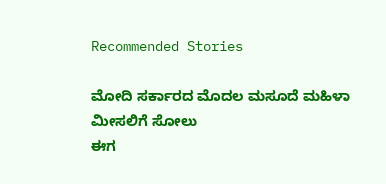Recommended Stories

ಮೋದಿ ಸರ್ಕಾರದ ಮೊದಲ ಮಸೂದೆ ಮಹಿಳಾ ಮೀಸಲಿಗೆ ಸೋಲು
ಈಗ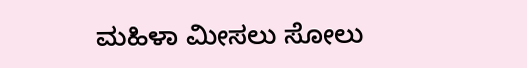ಮಹಿಳಾ ಮೀಸಲು ಸೋಲು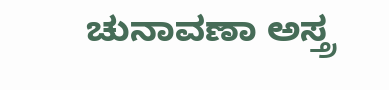ಚುನಾವಣಾ ಅಸ್ತ್ರ